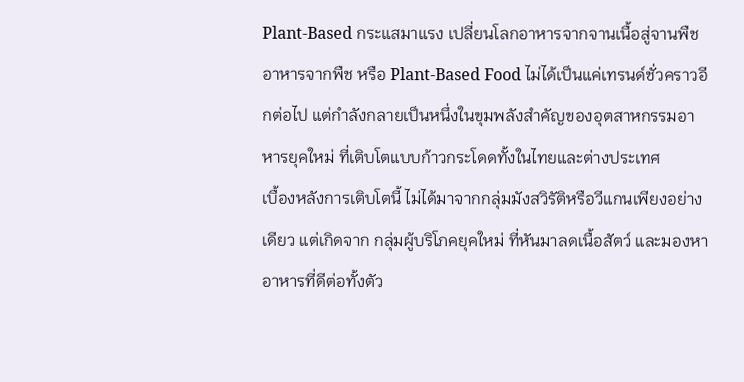Plant-Based กระแสมาแรง เปลี่ยนโลกอาหารจากจานเนื้อสู่จานพืช
อาหารจากพืช หรือ Plant-Based Food ไม่ได้เป็นแค่เทรนด์ชั่วคราวอีกต่อไป แต่กำลังกลายเป็นหนึ่งในขุมพลังสำคัญของอุตสาหกรรมอาหารยุคใหม่ ที่เติบโตแบบก้าวกระโดดทั้งในไทยและต่างประเทศ
เบื้องหลังการเติบโตนี้ ไม่ได้มาจากกลุ่มมังสวิรัติหรือวีแกนเพียงอย่างเดียว แต่เกิดจาก กลุ่มผู้บริโภคยุคใหม่ ที่หันมาลดเนื้อสัตว์ และมองหาอาหารที่ดีต่อทั้งตัว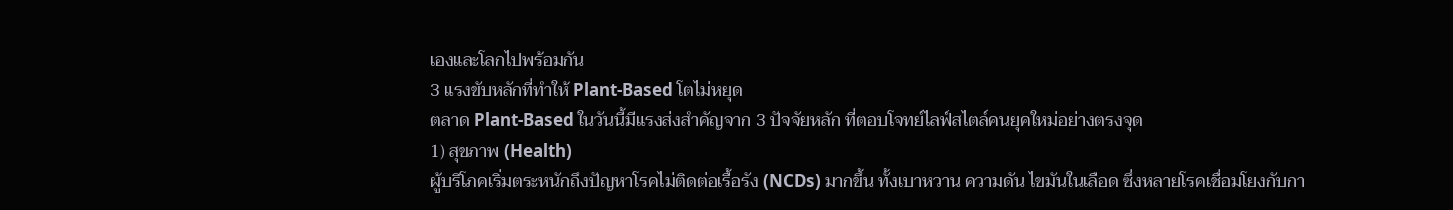เองและโลกไปพร้อมกัน
3 แรงขับหลักที่ทำให้ Plant-Based โตไม่หยุด
ตลาด Plant-Based ในวันนี้มีแรงส่งสำคัญจาก 3 ปัจจัยหลัก ที่ตอบโจทย์ไลฟ์สไตล์คนยุคใหม่อย่างตรงจุด
1) สุขภาพ (Health)
ผู้บริโภคเริ่มตระหนักถึงปัญหาโรคไม่ติดต่อเรื้อรัง (NCDs) มากขึ้น ทั้งเบาหวาน ความดัน ไขมันในเลือด ซึ่งหลายโรคเชื่อมโยงกับกา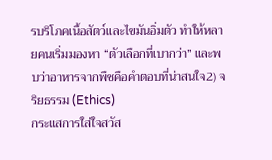รบริโภคเนื้อสัตว์และไขมันอิ่มตัว ทำให้หลายคนเริ่มมองหา “ตัวเลือกที่เบากว่า” และพบว่าอาหารจากพืชคือคำตอบที่น่าสนใจ2) จริยธรรม (Ethics)
กระแสการใส่ใจสวัส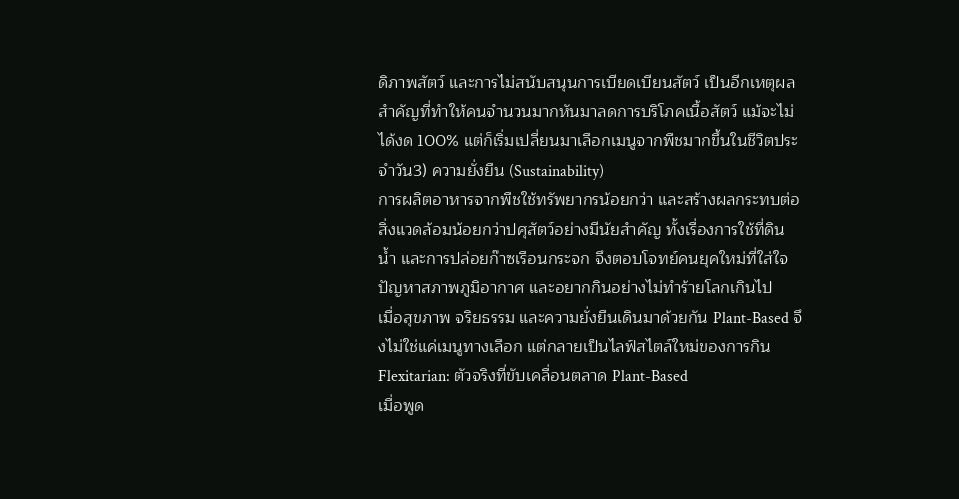ดิภาพสัตว์ และการไม่สนับสนุนการเบียดเบียนสัตว์ เป็นอีกเหตุผลสำคัญที่ทำให้คนจำนวนมากหันมาลดการบริโภคเนื้อสัตว์ แม้จะไม่ได้งด 100% แต่ก็เริ่มเปลี่ยนมาเลือกเมนูจากพืชมากขึ้นในชีวิตประจำวัน3) ความยั่งยืน (Sustainability)
การผลิตอาหารจากพืชใช้ทรัพยากรน้อยกว่า และสร้างผลกระทบต่อสิ่งแวดล้อมน้อยกว่าปศุสัตว์อย่างมีนัยสำคัญ ทั้งเรื่องการใช้ที่ดิน น้ำ และการปล่อยก๊าซเรือนกระจก จึงตอบโจทย์คนยุคใหม่ที่ใส่ใจปัญหาสภาพภูมิอากาศ และอยากกินอย่างไม่ทำร้ายโลกเกินไป
เมื่อสุขภาพ จริยธรรม และความยั่งยืนเดินมาด้วยกัน Plant-Based จึงไม่ใช่แค่เมนูทางเลือก แต่กลายเป็นไลฟ์สไตล์ใหม่ของการกิน
Flexitarian: ตัวจริงที่ขับเคลื่อนตลาด Plant-Based
เมื่อพูด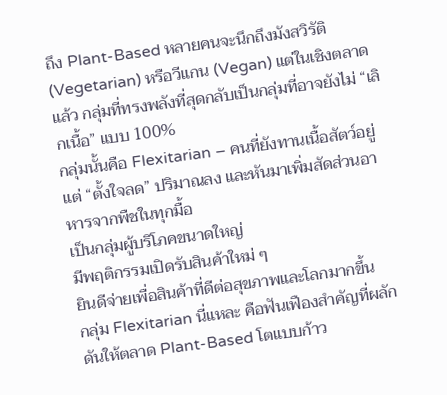ถึง Plant-Based หลายคนจะนึกถึงมังสวิรัติ (Vegetarian) หรือวีแกน (Vegan) แต่ในเชิงตลาดแล้ว กลุ่มที่ทรงพลังที่สุดกลับเป็นกลุ่มที่อาจยังไม่ “เลิกเนื้อ” แบบ 100%
กลุ่มนั้นคือ Flexitarian – คนที่ยังทานเนื้อสัตว์อยู่ แต่ “ตั้งใจลด” ปริมาณลง และหันมาเพิ่มสัดส่วนอาหารจากพืชในทุกมื้อ
เป็นกลุ่มผู้บริโภคขนาดใหญ่
มีพฤติกรรมเปิดรับสินค้าใหม่ ๆ
ยินดีจ่ายเพื่อสินค้าที่ดีต่อสุขภาพและโลกมากขึ้น
กลุ่ม Flexitarian นี่แหละ คือฟันเฟืองสำคัญที่ผลักดันให้ตลาด Plant-Based โตแบบก้าว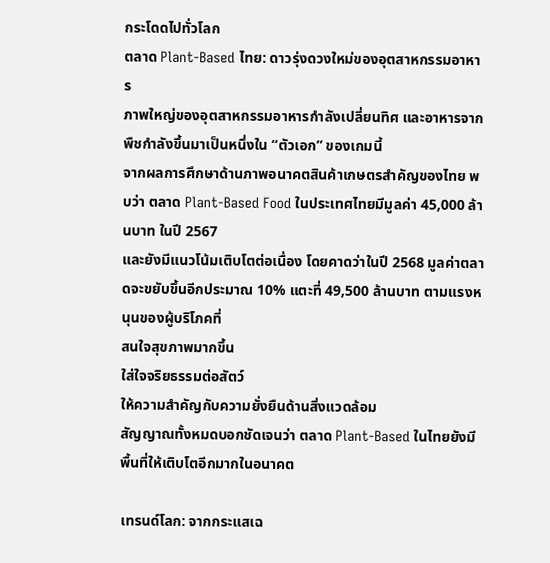กระโดดไปทั่วโลก
ตลาด Plant-Based ไทย: ดาวรุ่งดวงใหม่ของอุตสาหกรรมอาหาร
ภาพใหญ่ของอุตสาหกรรมอาหารกำลังเปลี่ยนทิศ และอาหารจากพืชกำลังขึ้นมาเป็นหนึ่งใน “ตัวเอก” ของเกมนี้
จากผลการศึกษาด้านภาพอนาคตสินค้าเกษตรสำคัญของไทย พบว่า ตลาด Plant-Based Food ในประเทศไทยมีมูลค่า 45,000 ล้านบาท ในปี 2567
และยังมีแนวโน้มเติบโตต่อเนื่อง โดยคาดว่าในปี 2568 มูลค่าตลาดจะขยับขึ้นอีกประมาณ 10% แตะที่ 49,500 ล้านบาท ตามแรงหนุนของผู้บริโภคที่
สนใจสุขภาพมากขึ้น
ใส่ใจจริยธรรมต่อสัตว์
ให้ความสำคัญกับความยั่งยืนด้านสิ่งแวดล้อม
สัญญาณทั้งหมดบอกชัดเจนว่า ตลาด Plant-Based ในไทยยังมีพื้นที่ให้เติบโตอีกมากในอนาคต

เทรนด์โลก: จากกระแสเฉ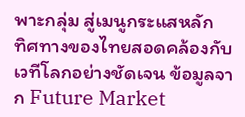พาะกลุ่ม สู่เมนูกระแสหลัก
ทิศทางของไทยสอดคล้องกับเวทีโลกอย่างชัดเจน ข้อมูลจาก Future Market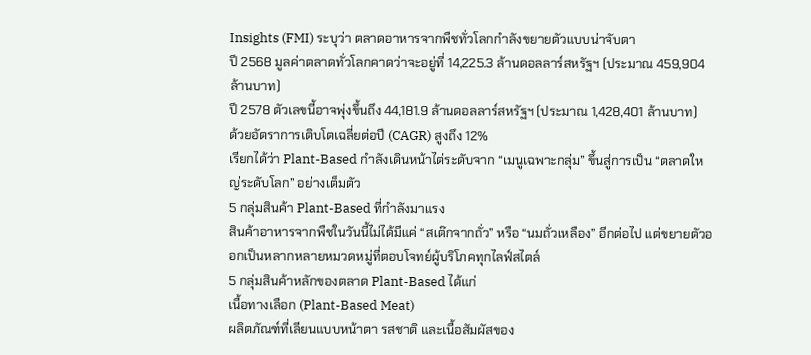Insights (FMI) ระบุว่า ตลาดอาหารจากพืชทั่วโลกกำลังขยายตัวแบบน่าจับตา
ปี 2568 มูลค่าตลาดทั่วโลกคาดว่าจะอยู่ที่ 14,225.3 ล้านดอลลาร์สหรัฐฯ (ประมาณ 459,904 ล้านบาท)
ปี 2578 ตัวเลขนี้อาจพุ่งขึ้นถึง 44,181.9 ล้านดอลลาร์สหรัฐฯ (ประมาณ 1,428,401 ล้านบาท)
ด้วยอัตราการเติบโตเฉลี่ยต่อปี (CAGR) สูงถึง 12%
เรียกได้ว่า Plant-Based กำลังเดินหน้าไต่ระดับจาก “เมนูเฉพาะกลุ่ม” ขึ้นสู่การเป็น “ตลาดใหญ่ระดับโลก” อย่างเต็มตัว
5 กลุ่มสินค้า Plant-Based ที่กำลังมาแรง
สินค้าอาหารจากพืชในวันนี้ไม่ได้มีแค่ “สเต๊กจากถั่ว” หรือ “นมถั่วเหลือง” อีกต่อไป แต่ขยายตัวออกเป็นหลากหลายหมวดหมู่ที่ตอบโจทย์ผู้บริโภคทุกไลฟ์สไตล์
5 กลุ่มสินค้าหลักของตลาด Plant-Based ได้แก่
เนื้อทางเลือก (Plant-Based Meat)
ผลิตภัณฑ์ที่เลียนแบบหน้าตา รสชาติ และเนื้อสัมผัสของ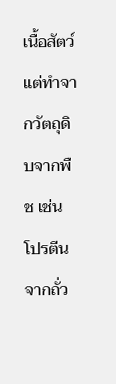เนื้อสัตว์ แต่ทำจากวัตถุดิบจากพืช เช่น โปรตีนจากถั่ว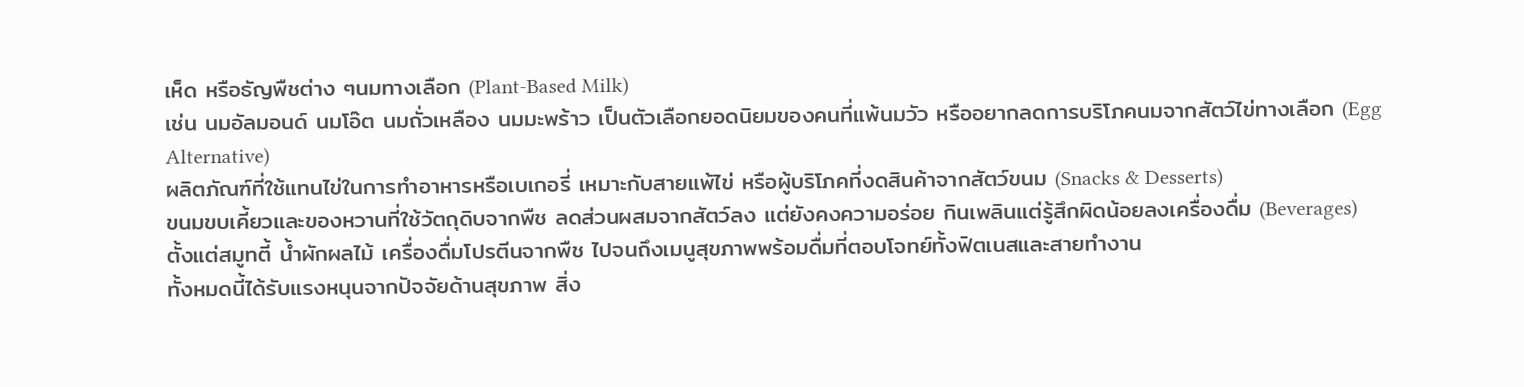เห็ด หรือธัญพืชต่าง ๆนมทางเลือก (Plant-Based Milk)
เช่น นมอัลมอนด์ นมโอ๊ต นมถั่วเหลือง นมมะพร้าว เป็นตัวเลือกยอดนิยมของคนที่แพ้นมวัว หรืออยากลดการบริโภคนมจากสัตว์ไข่ทางเลือก (Egg Alternative)
ผลิตภัณฑ์ที่ใช้แทนไข่ในการทำอาหารหรือเบเกอรี่ เหมาะกับสายแพ้ไข่ หรือผู้บริโภคที่งดสินค้าจากสัตว์ขนม (Snacks & Desserts)
ขนมขบเคี้ยวและของหวานที่ใช้วัตถุดิบจากพืช ลดส่วนผสมจากสัตว์ลง แต่ยังคงความอร่อย กินเพลินแต่รู้สึกผิดน้อยลงเครื่องดื่ม (Beverages)
ตั้งแต่สมูทตี้ น้ำผักผลไม้ เครื่องดื่มโปรตีนจากพืช ไปจนถึงเมนูสุขภาพพร้อมดื่มที่ตอบโจทย์ทั้งฟิตเนสและสายทำงาน
ทั้งหมดนี้ได้รับแรงหนุนจากปัจจัยด้านสุขภาพ สิ่ง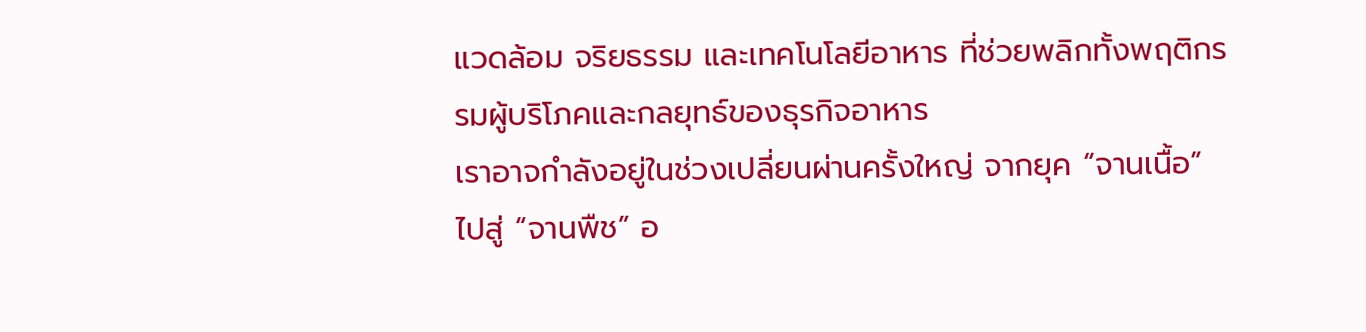แวดล้อม จริยธรรม และเทคโนโลยีอาหาร ที่ช่วยพลิกทั้งพฤติกรรมผู้บริโภคและกลยุทธ์ของธุรกิจอาหาร
เราอาจกำลังอยู่ในช่วงเปลี่ยนผ่านครั้งใหญ่ จากยุค “จานเนื้อ” ไปสู่ “จานพืช” อ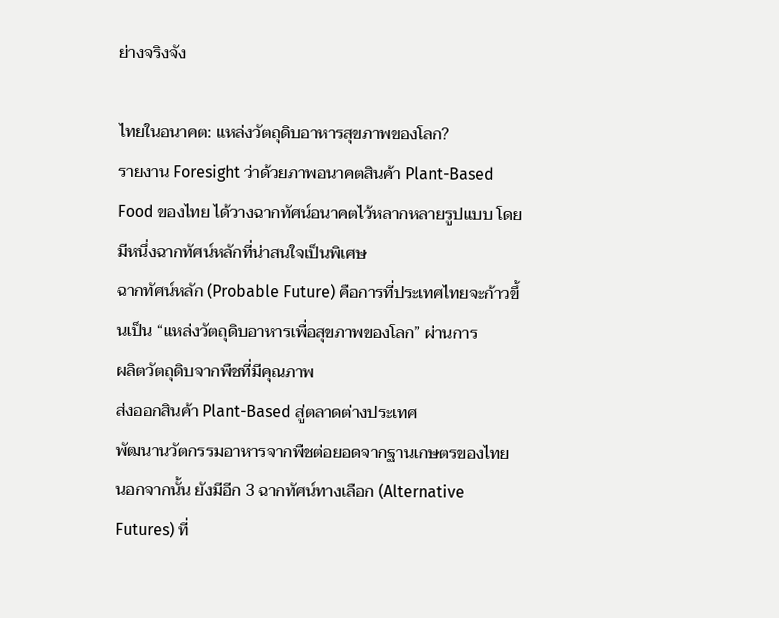ย่างจริงจัง

ไทยในอนาคต: แหล่งวัตถุดิบอาหารสุขภาพของโลก?
รายงาน Foresight ว่าด้วยภาพอนาคตสินค้า Plant-Based Food ของไทย ได้วางฉากทัศน์อนาคตไว้หลากหลายรูปแบบ โดยมีหนึ่งฉากทัศน์หลักที่น่าสนใจเป็นพิเศษ
ฉากทัศน์หลัก (Probable Future) คือการที่ประเทศไทยจะก้าวขึ้นเป็น “แหล่งวัตถุดิบอาหารเพื่อสุขภาพของโลก” ผ่านการ
ผลิตวัตถุดิบจากพืชที่มีคุณภาพ
ส่งออกสินค้า Plant-Based สู่ตลาดต่างประเทศ
พัฒนานวัตกรรมอาหารจากพืชต่อยอดจากฐานเกษตรของไทย
นอกจากนั้น ยังมีอีก 3 ฉากทัศน์ทางเลือก (Alternative Futures) ที่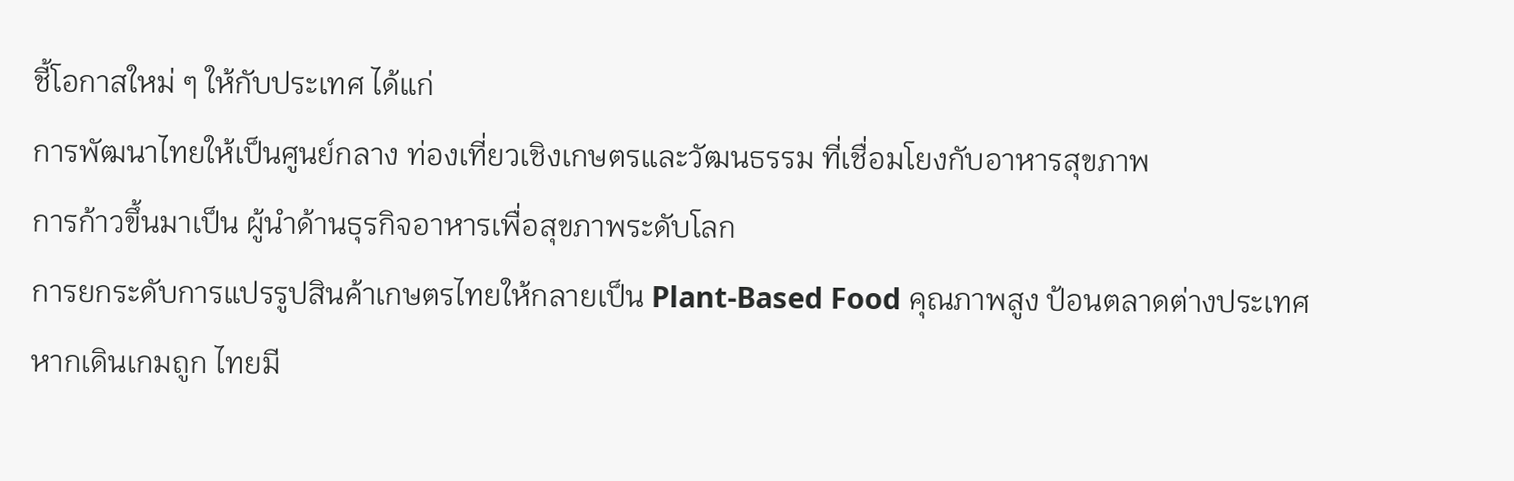ชี้โอกาสใหม่ ๆ ให้กับประเทศ ได้แก่
การพัฒนาไทยให้เป็นศูนย์กลาง ท่องเที่ยวเชิงเกษตรและวัฒนธรรม ที่เชื่อมโยงกับอาหารสุขภาพ
การก้าวขึ้นมาเป็น ผู้นำด้านธุรกิจอาหารเพื่อสุขภาพระดับโลก
การยกระดับการแปรรูปสินค้าเกษตรไทยให้กลายเป็น Plant-Based Food คุณภาพสูง ป้อนตลาดต่างประเทศ
หากเดินเกมถูก ไทยมี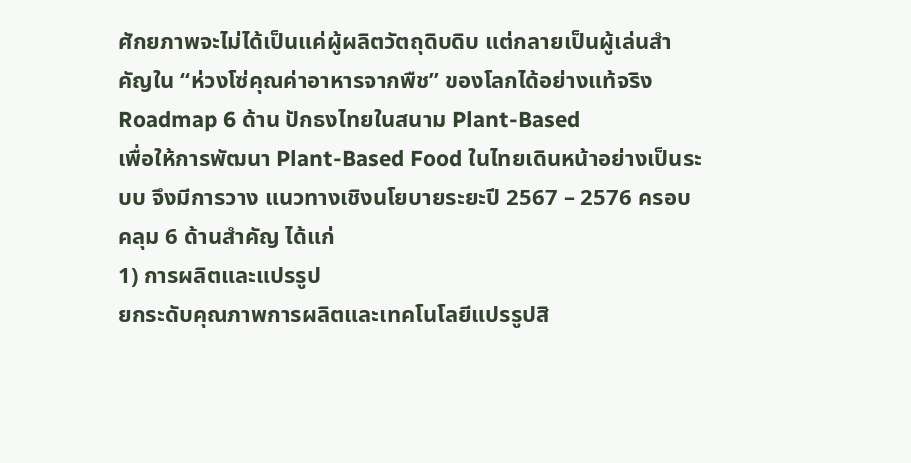ศักยภาพจะไม่ได้เป็นแค่ผู้ผลิตวัตถุดิบดิบ แต่กลายเป็นผู้เล่นสำคัญใน “ห่วงโซ่คุณค่าอาหารจากพืช” ของโลกได้อย่างแท้จริง
Roadmap 6 ด้าน ปักธงไทยในสนาม Plant-Based
เพื่อให้การพัฒนา Plant-Based Food ในไทยเดินหน้าอย่างเป็นระบบ จึงมีการวาง แนวทางเชิงนโยบายระยะปี 2567 – 2576 ครอบคลุม 6 ด้านสำคัญ ได้แก่
1) การผลิตและแปรรูป
ยกระดับคุณภาพการผลิตและเทคโนโลยีแปรรูปสิ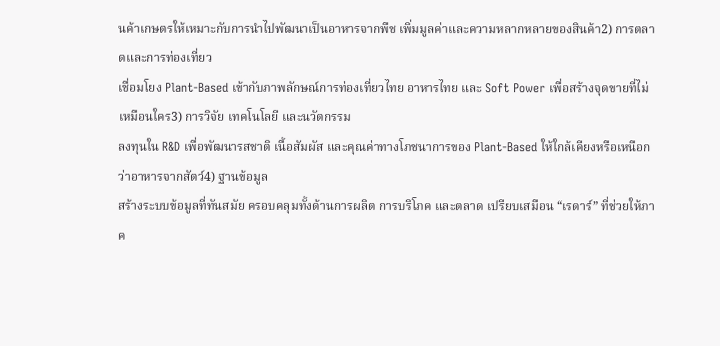นค้าเกษตรให้เหมาะกับการนำไปพัฒนาเป็นอาหารจากพืช เพิ่มมูลค่าและความหลากหลายของสินค้า2) การตลาดและการท่องเที่ยว
เชื่อมโยง Plant-Based เข้ากับภาพลักษณ์การท่องเที่ยวไทย อาหารไทย และ Soft Power เพื่อสร้างจุดขายที่ไม่เหมือนใคร3) การวิจัย เทคโนโลยี และนวัตกรรม
ลงทุนใน R&D เพื่อพัฒนารสชาติ เนื้อสัมผัส และคุณค่าทางโภชนาการของ Plant-Based ให้ใกล้เคียงหรือเหนือกว่าอาหารจากสัตว์4) ฐานข้อมูล
สร้างระบบข้อมูลที่ทันสมัย ครอบคลุมทั้งด้านการผลิต การบริโภค และตลาด เปรียบเสมือน “เรดาร์” ที่ช่วยให้ภาค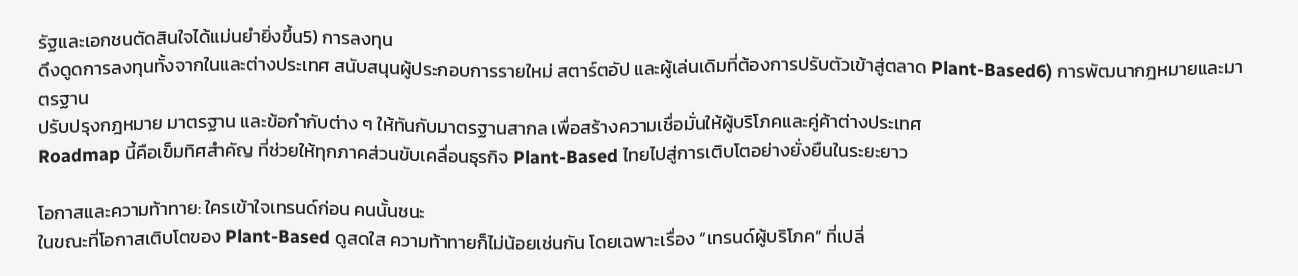รัฐและเอกชนตัดสินใจได้แม่นยำยิ่งขึ้น5) การลงทุน
ดึงดูดการลงทุนทั้งจากในและต่างประเทศ สนับสนุนผู้ประกอบการรายใหม่ สตาร์ตอัป และผู้เล่นเดิมที่ต้องการปรับตัวเข้าสู่ตลาด Plant-Based6) การพัฒนากฎหมายและมาตรฐาน
ปรับปรุงกฎหมาย มาตรฐาน และข้อกำกับต่าง ๆ ให้ทันกับมาตรฐานสากล เพื่อสร้างความเชื่อมั่นให้ผู้บริโภคและคู่ค้าต่างประเทศ
Roadmap นี้คือเข็มทิศสำคัญ ที่ช่วยให้ทุกภาคส่วนขับเคลื่อนธุรกิจ Plant-Based ไทยไปสู่การเติบโตอย่างยั่งยืนในระยะยาว

โอกาสและความท้าทาย: ใครเข้าใจเทรนด์ก่อน คนนั้นชนะ
ในขณะที่โอกาสเติบโตของ Plant-Based ดูสดใส ความท้าทายก็ไม่น้อยเช่นกัน โดยเฉพาะเรื่อง “เทรนด์ผู้บริโภค” ที่เปลี่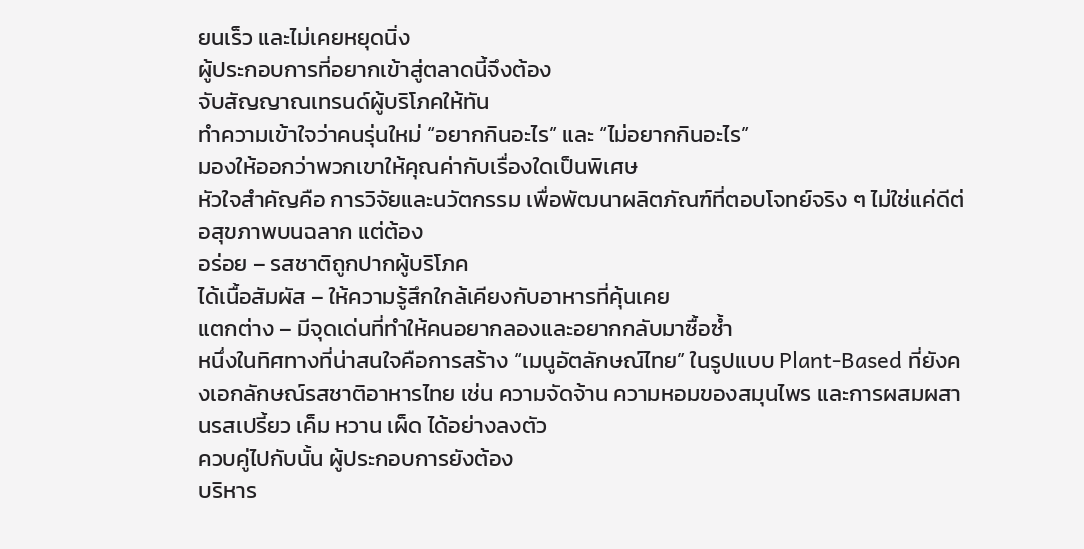ยนเร็ว และไม่เคยหยุดนิ่ง
ผู้ประกอบการที่อยากเข้าสู่ตลาดนี้จึงต้อง
จับสัญญาณเทรนด์ผู้บริโภคให้ทัน
ทำความเข้าใจว่าคนรุ่นใหม่ “อยากกินอะไร” และ “ไม่อยากกินอะไร”
มองให้ออกว่าพวกเขาให้คุณค่ากับเรื่องใดเป็นพิเศษ
หัวใจสำคัญคือ การวิจัยและนวัตกรรม เพื่อพัฒนาผลิตภัณฑ์ที่ตอบโจทย์จริง ๆ ไม่ใช่แค่ดีต่อสุขภาพบนฉลาก แต่ต้อง
อร่อย – รสชาติถูกปากผู้บริโภค
ได้เนื้อสัมผัส – ให้ความรู้สึกใกล้เคียงกับอาหารที่คุ้นเคย
แตกต่าง – มีจุดเด่นที่ทำให้คนอยากลองและอยากกลับมาซื้อซ้ำ
หนึ่งในทิศทางที่น่าสนใจคือการสร้าง “เมนูอัตลักษณ์ไทย” ในรูปแบบ Plant-Based ที่ยังคงเอกลักษณ์รสชาติอาหารไทย เช่น ความจัดจ้าน ความหอมของสมุนไพร และการผสมผสานรสเปรี้ยว เค็ม หวาน เผ็ด ได้อย่างลงตัว
ควบคู่ไปกับนั้น ผู้ประกอบการยังต้อง
บริหาร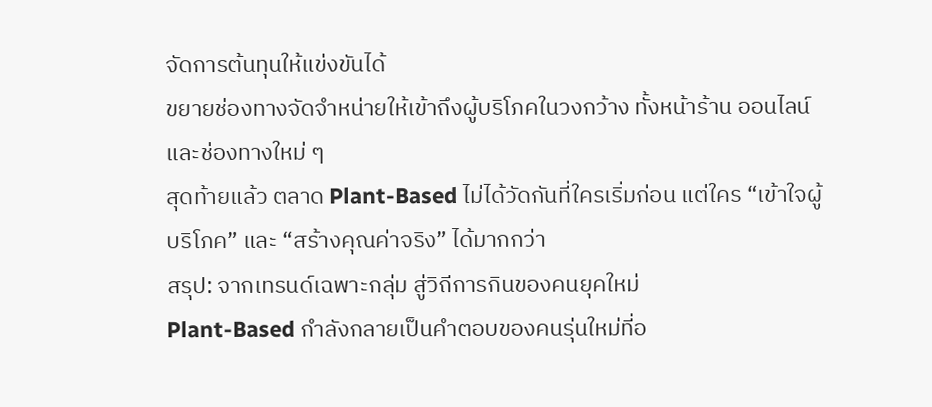จัดการต้นทุนให้แข่งขันได้
ขยายช่องทางจัดจำหน่ายให้เข้าถึงผู้บริโภคในวงกว้าง ทั้งหน้าร้าน ออนไลน์ และช่องทางใหม่ ๆ
สุดท้ายแล้ว ตลาด Plant-Based ไม่ได้วัดกันที่ใครเริ่มก่อน แต่ใคร “เข้าใจผู้บริโภค” และ “สร้างคุณค่าจริง” ได้มากกว่า
สรุป: จากเทรนด์เฉพาะกลุ่ม สู่วิถีการกินของคนยุคใหม่
Plant-Based กำลังกลายเป็นคำตอบของคนรุ่นใหม่ที่อ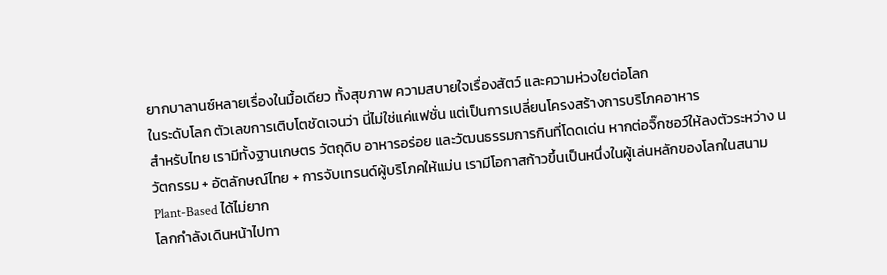ยากบาลานซ์หลายเรื่องในมื้อเดียว ทั้งสุขภาพ ความสบายใจเรื่องสัตว์ และความห่วงใยต่อโลก
ในระดับโลก ตัวเลขการเติบโตชัดเจนว่า นี่ไม่ใช่แค่แฟชั่น แต่เป็นการเปลี่ยนโครงสร้างการบริโภคอาหาร
สำหรับไทย เรามีทั้งฐานเกษตร วัตถุดิบ อาหารอร่อย และวัฒนธรรมการกินที่โดดเด่น หากต่อจิ๊กซอว์ให้ลงตัวระหว่าง นวัตกรรม + อัตลักษณ์ไทย + การจับเทรนด์ผู้บริโภคให้แม่น เรามีโอกาสก้าวขึ้นเป็นหนึ่งในผู้เล่นหลักของโลกในสนาม Plant-Based ได้ไม่ยาก
โลกกำลังเดินหน้าไปทา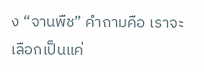ง “จานพืช” คำถามคือ เราจะเลือกเป็นแค่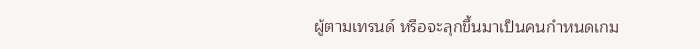ผู้ตามเทรนด์ หรือจะลุกขึ้นมาเป็นคนกำหนดเกม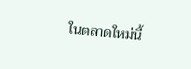ในตลาดใหม่นี้